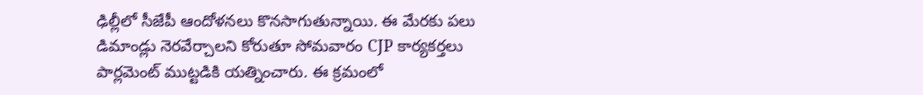ఢిల్లీలో సీజేపీ ఆందోళనలు కొనసాగుతున్నాయి. ఈ మేరకు పలు డిమాండ్లు నెరవేర్చాలని కోరుతూ సోమవారం CJP కార్యకర్తలు పార్లమెంట్ ముట్టడికి యత్నించారు. ఈ క్రమంలో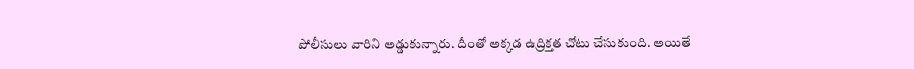పోలీసులు వారిని అడ్డుకున్నారు. దీంతో అక్కడ ఉద్రిక్తత చోటు చేసుకుంది. అయితే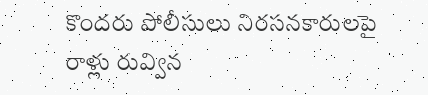కొందరు పోలీసులు నిరసనకారులపై రాళ్లు రువ్విన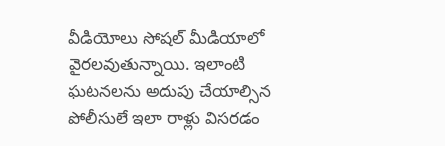వీడియోలు సోషల్ మీడియాలో వైరలవుతున్నాయి. ఇలాంటి ఘటనలను అదుపు చేయాల్సిన పోలీసులే ఇలా రాళ్లు విసరడం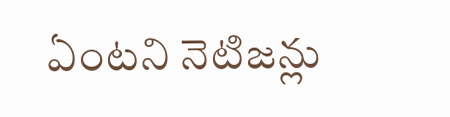ఏంటని నెటిజన్లు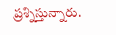ప్రశ్నిస్తున్నారు.